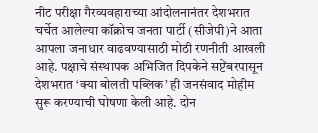नीट परीक्षा गैरव्यवहाराच्या आंदोलनानंतर देशभरात चर्चेत आलेल्या कॉक्रोच जनता पार्टी (सीजेपी)ने आता आपला जनाधार वाढवण्यासाठी मोठी रणनीती आखली आहे. पक्षाचे संस्थापक अभिजित दिपकेने सप्टेंबरपासून देशभरात ‘क्या बोलती पब्लिक’ ही जनसंवाद मोहीम सुरू करण्याची घोषणा केली आहे. दोन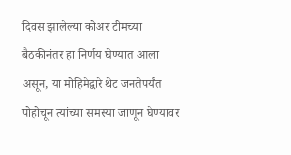दिवस झालेल्या कोअर टीमच्या बैठकीनंतर हा निर्णय घेण्यात आला असून, या मोहिमेद्वारे थेट जनतेपर्यंत पोहोचून त्यांच्या समस्या जाणून घेण्यावर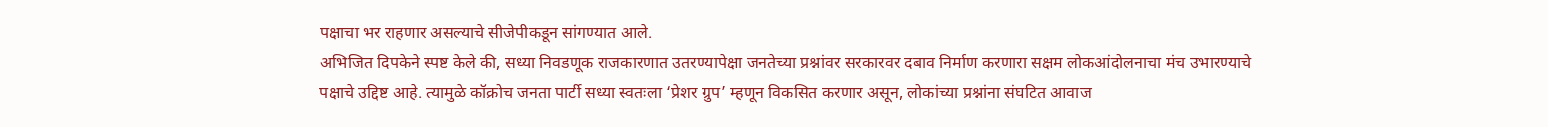पक्षाचा भर राहणार असल्याचे सीजेपीकडून सांगण्यात आले.
अभिजित दिपकेने स्पष्ट केले की, सध्या निवडणूक राजकारणात उतरण्यापेक्षा जनतेच्या प्रश्नांवर सरकारवर दबाव निर्माण करणारा सक्षम लोकआंदोलनाचा मंच उभारण्याचे पक्षाचे उद्दिष्ट आहे. त्यामुळे कॉक्रोच जनता पार्टी सध्या स्वतःला ‘प्रेशर ग्रुप’ म्हणून विकसित करणार असून, लोकांच्या प्रश्नांना संघटित आवाज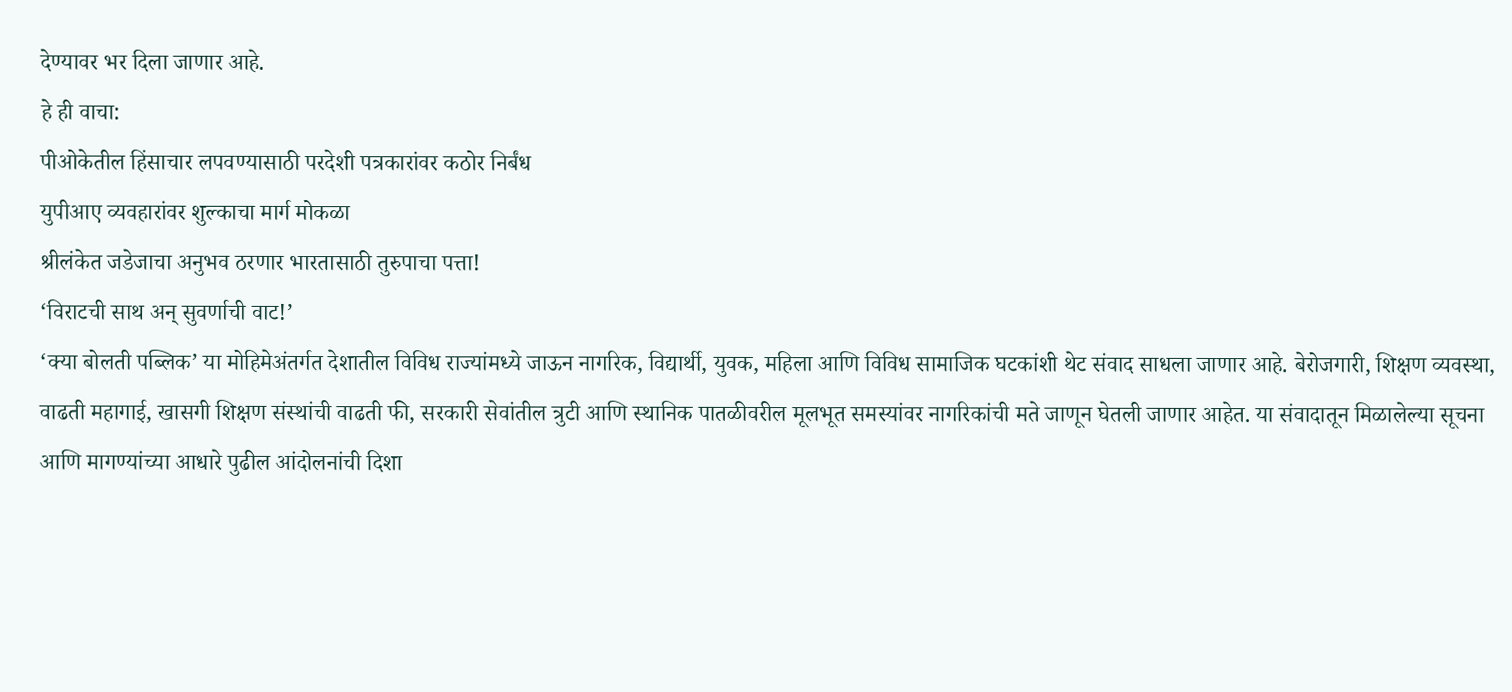देण्यावर भर दिला जाणार आहे.
हे ही वाचा:
पीओकेतील हिंसाचार लपवण्यासाठी परदेशी पत्रकारांवर कठोर निर्बंध
युपीआए व्यवहारांवर शुल्काचा मार्ग मोकळा
श्रीलंकेत जडेजाचा अनुभव ठरणार भारतासाठी तुरुपाचा पत्ता!
‘विराटची साथ अन् सुवर्णाची वाट!’
‘क्या बोलती पब्लिक’ या मोहिमेअंतर्गत देशातील विविध राज्यांमध्ये जाऊन नागरिक, विद्यार्थी, युवक, महिला आणि विविध सामाजिक घटकांशी थेट संवाद साधला जाणार आहे. बेरोजगारी, शिक्षण व्यवस्था, वाढती महागाई, खासगी शिक्षण संस्थांची वाढती फी, सरकारी सेवांतील त्रुटी आणि स्थानिक पातळीवरील मूलभूत समस्यांवर नागरिकांची मते जाणून घेतली जाणार आहेत. या संवादातून मिळालेल्या सूचना आणि मागण्यांच्या आधारे पुढील आंदोलनांची दिशा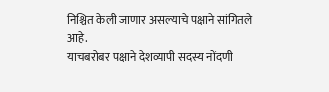निश्चित केली जाणार असल्याचे पक्षाने सांगितले आहे.
याचबरोबर पक्षाने देशव्यापी सदस्य नोंदणी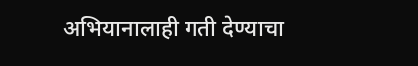अभियानालाही गती देण्याचा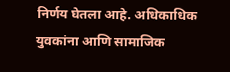निर्णय घेतला आहे. अधिकाधिक युवकांना आणि सामाजिक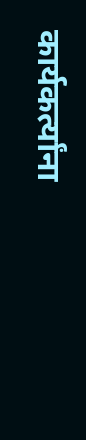कार्यकर्त्यांना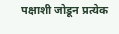पक्षाशी जोडून प्रत्येक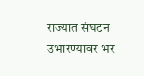राज्यात संघटन उभारण्यावर भर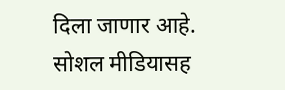दिला जाणार आहे. सोशल मीडियासह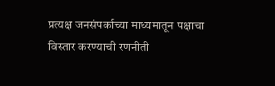प्रत्यक्ष जनसंपर्काच्या माध्यमातून पक्षाचा विस्तार करण्याची रणनीती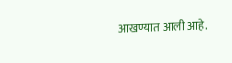आखण्यात आली आहे.